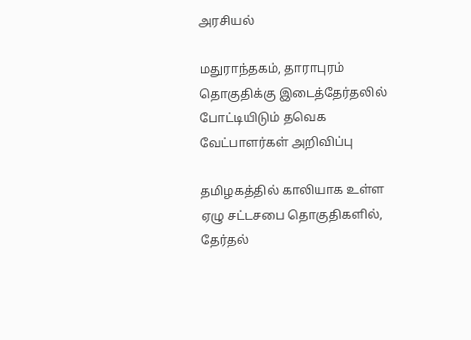அரசியல்

மதுராந்தகம், தாராபுரம் தொகுதிக்கு இடைத்தேர்தலில் போட்டியிடும் தவெக வேட்பாளர்கள் அறிவிப்பு

தமிழகத்தில் காலியாக உள்ள ஏழு சட்டசபை தொகுதிகளில், தேர்தல்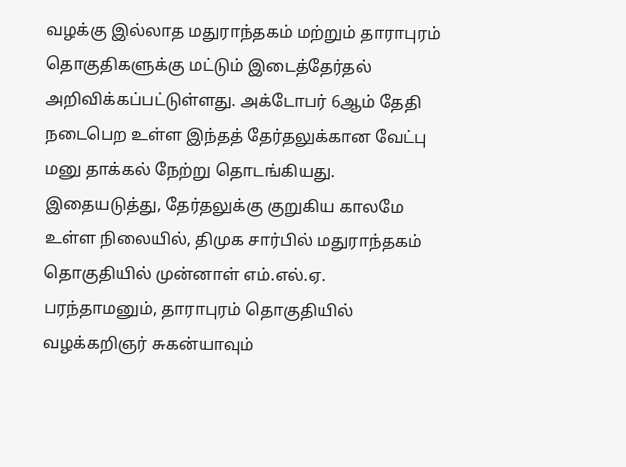வழக்கு இல்லாத மதுராந்தகம் மற்றும் தாராபுரம் தொகுதிகளுக்கு மட்டும் இடைத்தேர்தல் அறிவிக்கப்பட்டுள்ளது. அக்டோபர் 6ஆம் தேதி நடைபெற உள்ள இந்தத் தேர்தலுக்கான வேட்பு மனு தாக்கல் நேற்று தொடங்கியது. இதையடுத்து, தேர்தலுக்கு குறுகிய காலமே உள்ள நிலையில், திமுக சார்பில் மதுராந்தகம் தொகுதியில் முன்னாள் எம்.எல்.ஏ. பரந்தாமனும், தாராபுரம் தொகுதியில் வழக்கறிஞர் சுகன்யாவும்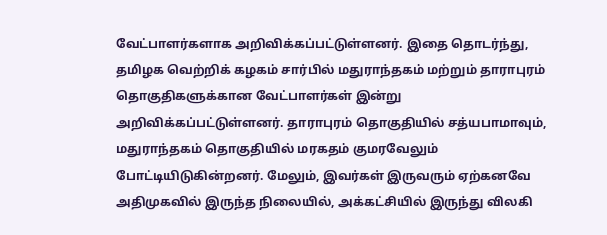வேட்பாளர்களாக அறிவிக்கப்பட்டுள்ளனர். இதை தொடர்ந்து, தமிழக வெற்றிக் கழகம் சார்பில் மதுராந்தகம் மற்றும் தாராபுரம் தொகுதிகளுக்கான வேட்பாளர்கள் இன்று அறிவிக்கப்பட்டுள்ளனர். தாராபுரம் தொகுதியில் சத்யபாமாவும், மதுராந்தகம் தொகுதியில் மரகதம் குமரவேலும் போட்டியிடுகின்றனர். மேலும், இவர்கள் இருவரும் ஏற்கனவே அதிமுகவில் இருந்த நிலையில், அக்கட்சியில் இருந்து விலகி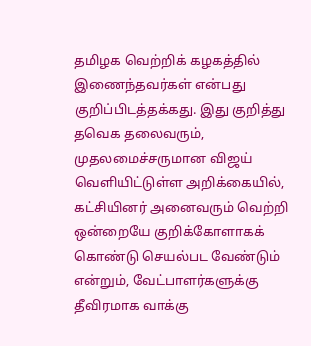தமிழக வெற்றிக் கழகத்தில் இணைந்தவர்கள் என்பது குறிப்பிடத்தக்கது. இது குறித்து தவெக தலைவரும், முதலமைச்சருமான விஜய் வெளியிட்டுள்ள அறிக்கையில், கட்சியினர் அனைவரும் வெற்றி ஒன்றையே குறிக்கோளாகக் கொண்டு செயல்பட வேண்டும் என்றும், வேட்பாளர்களுக்கு தீவிரமாக வாக்கு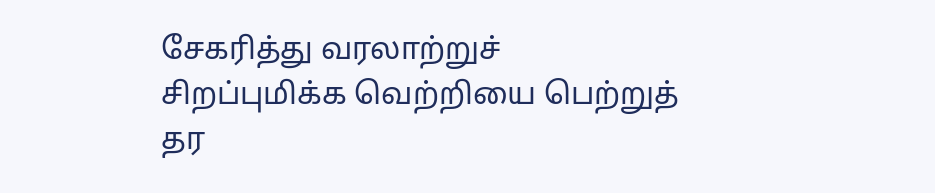சேகரித்து வரலாற்றுச் சிறப்புமிக்க வெற்றியை பெற்றுத் தர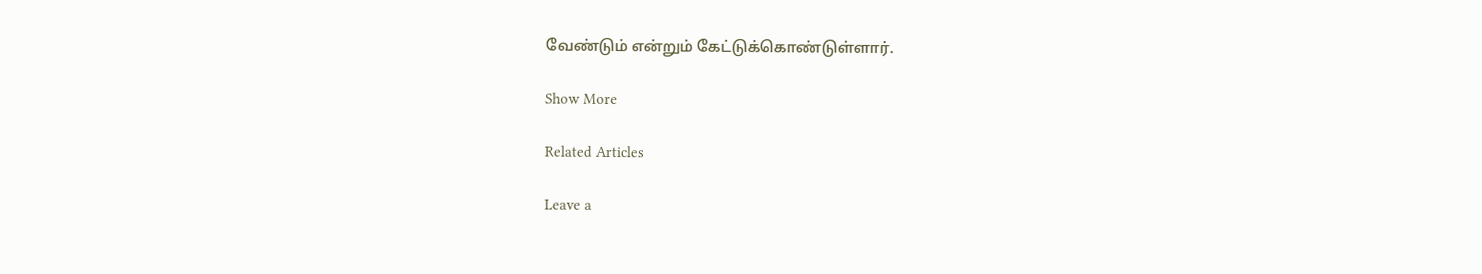வேண்டும் என்றும் கேட்டுக்கொண்டுள்ளார்.

Show More

Related Articles

Leave a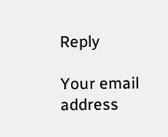Reply

Your email address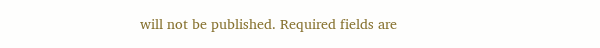will not be published. Required fields are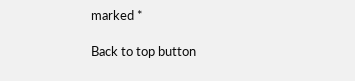marked *

Back to top button